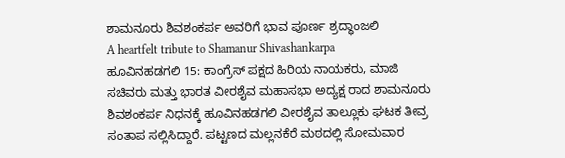ಶಾಮನೂರು ಶಿವಶಂಕರ್ಪ ಅವರಿಗೆ ಭಾವ ಪೂರ್ಣ ಶ್ರದ್ಧಾಂಜಲಿ
A heartfelt tribute to Shamanur Shivashankarpa
ಹೂವಿನಹಡಗಲಿ 15: ಕಾಂಗ್ರೆಸ್ ಪಕ್ಷದ ಹಿರಿಯ ನಾಯಕರು, ಮಾಜಿ ಸಚಿವರು ಮತ್ತು ಭಾರತ ವೀರಶೈವ ಮಹಾಸಭಾ ಅದ್ಯಕ್ಷ ರಾದ ಶಾಮನೂರು ಶಿವಶಂಕರ್ಪ ನಿಧನಕ್ಕೆ ಹೂವಿನಹಡಗಲಿ ವೀರಶೈವ ತಾಲ್ಲೂಕು ಘಟಕ ತೀವ್ರ ಸಂತಾಪ ಸಲ್ಲಿಸಿದ್ದಾರೆ. ಪಟ್ಟಣದ ಮಲ್ಲನಕೆರೆ ಮಠದಲ್ಲಿ ಸೋಮವಾರ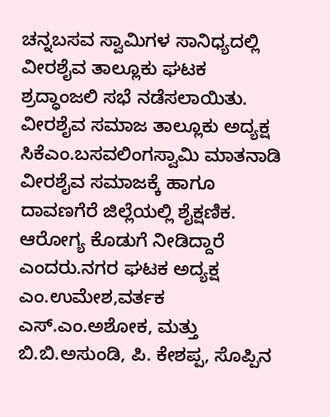ಚನ್ನಬಸವ ಸ್ವಾಮಿಗಳ ಸಾನಿಧ್ಯದಲ್ಲಿ ವೀರಶೈವ ತಾಲ್ಲೂಕು ಘಟಕ ಶ್ರದ್ಧಾಂಜಲಿ ಸಭೆ ನಡೆಸಲಾಯಿತು. ವೀರಶೈವ ಸಮಾಜ ತಾಲ್ಲೂಕು ಅದ್ಯಕ್ಷ ಸಿಕೆಎಂ.ಬಸವಲಿಂಗಸ್ವಾಮಿ ಮಾತನಾಡಿ ವೀರಶೈವ ಸಮಾಜಕ್ಕೆ ಹಾಗೂ ದಾವಣಗೆರೆ ಜಿಲ್ಲೆಯಲ್ಲಿ ಶೈಕ್ಷಣಿಕ. ಆರೋಗ್ಯ ಕೊಡುಗೆ ನೀಡಿದ್ದಾರೆ ಎಂದರು.ನಗರ ಘಟಕ ಅದ್ಯಕ್ಷ ಎಂ.ಉಮೇಶ,ವರ್ತಕ ಎಸ್.ಎಂ.ಅಶೋಕ, ಮತ್ತು ಬಿ.ಬಿ.ಅಸುಂಡಿ, ಪಿ. ಕೇಶಪ್ಪ, ಸೊಪ್ಪಿನ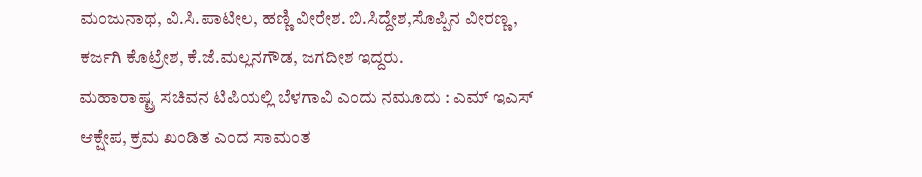ಮಂಜುನಾಥ, ವಿ.ಸಿ.ಪಾಟೀಲ, ಹಣ್ಣಿ ವೀರೇಶ. ಬಿ.ಸಿದ್ದೇಶ,ಸೊಪ್ಪಿನ ವೀರಣ್ಣ, ಕರ್ಜಗಿ ಕೊಟ್ರೇಶ, ಕೆ.ಜೆ.ಮಲ್ಲನಗೌಡ, ಜಗದೀಶ ಇದ್ದರು.
ಮಹಾರಾಷ್ಟ್ರ ಸಚಿವನ ಟಿಪಿಯಲ್ಲಿ ಬೆಳಗಾವಿ ಎಂದು ನಮೂದು : ಎಮ್ ಇಎಸ್ ಆಕ್ಷೇಪ, ಕ್ರಮ ಖಂಡಿತ ಎಂದ ಸಾಮಂತ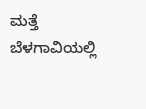ಮತ್ತೆ ಬೆಳಗಾವಿಯಲ್ಲಿ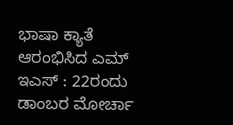ಭಾಷಾ ಕ್ಯಾತೆ ಆರಂಭಿಸಿದ ಎಮ್ ಇಎಸ್ : 22ರಂದು ಡಾಂಬರ ಮೋರ್ಚಾ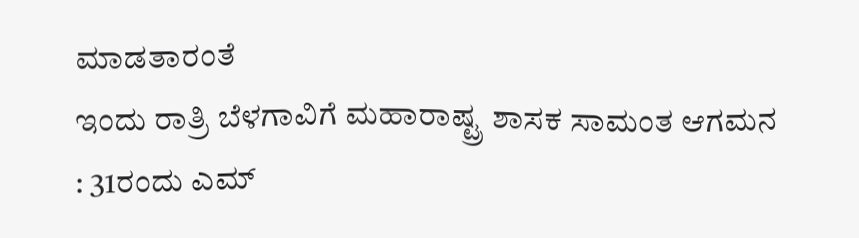ಮಾಡತಾರಂತೆ
ಇಂದು ರಾತ್ರಿ ಬೆಳಗಾವಿಗೆ ಮಹಾರಾಷ್ಟ್ರ ಶಾಸಕ ಸಾಮಂತ ಆಗಮನ : 31ರಂದು ಎಮ್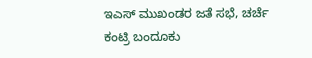ಇಎಸ್ ಮುಖಂಡರ ಜತೆ ಸಭೆ, ಚರ್ಚೆ
ಕಂಟ್ರಿ ಬಂದೂಕು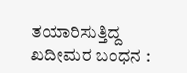ತಯಾರಿಸುತ್ತಿದ್ದ ಖದೀಮರ ಬಂಧನ :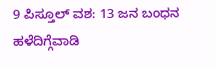9 ಪಿಸ್ತೂಲ್ ವಶ: 13 ಜನ ಬಂಧನ
ಹಳೆದಿಗ್ಗೆವಾಡಿ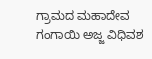ಗ್ರಾಮದ ಮಹಾದೇವ ಗಂಗಾಯಿ ಅಜ್ಜ ವಿಧಿವಶ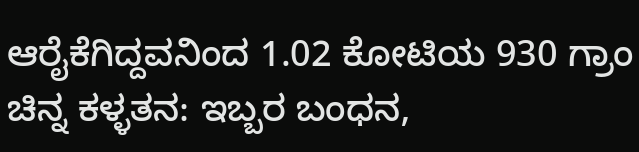ಆರೈಕೆಗಿದ್ದವನಿಂದ 1.02 ಕೋಟಿಯ 930 ಗ್ರಾಂ ಚಿನ್ನ ಕಳ್ಳತನ: ಇಬ್ಬರ ಬಂಧನ,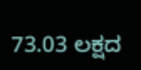73.03 ಲಕ್ಷದ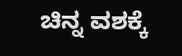ಚಿನ್ನ ವಶಕ್ಕೆ